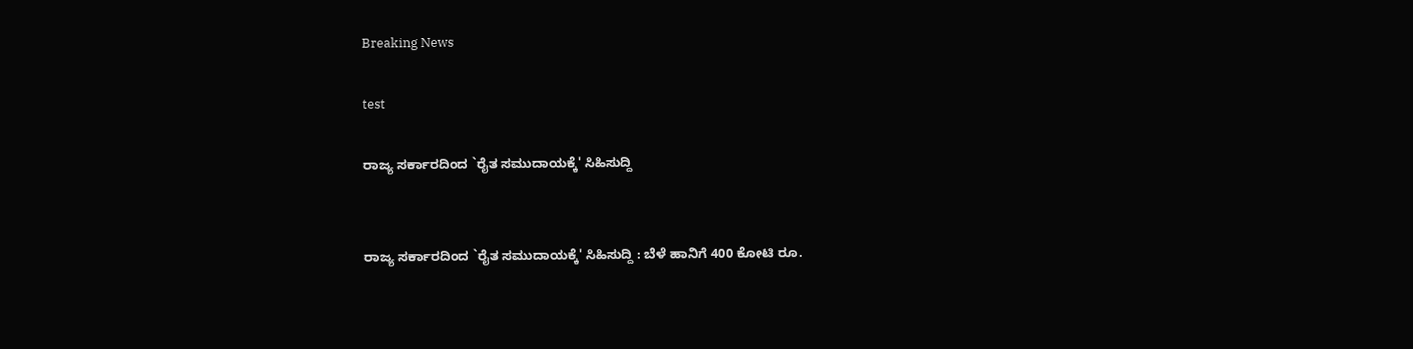Breaking News

test

ರಾಜ್ಯ ಸರ್ಕಾರದಿಂದ `ರೈತ ಸಮುದಾಯಕ್ಕೆ' ಸಿಹಿಸುದ್ದಿ


ರಾಜ್ಯ ಸರ್ಕಾರದಿಂದ `ರೈತ ಸಮುದಾಯಕ್ಕೆ' ಸಿಹಿಸುದ್ದಿ : ಬೆಳೆ ಹಾನಿಗೆ 400 ಕೋಟಿ ರೂ.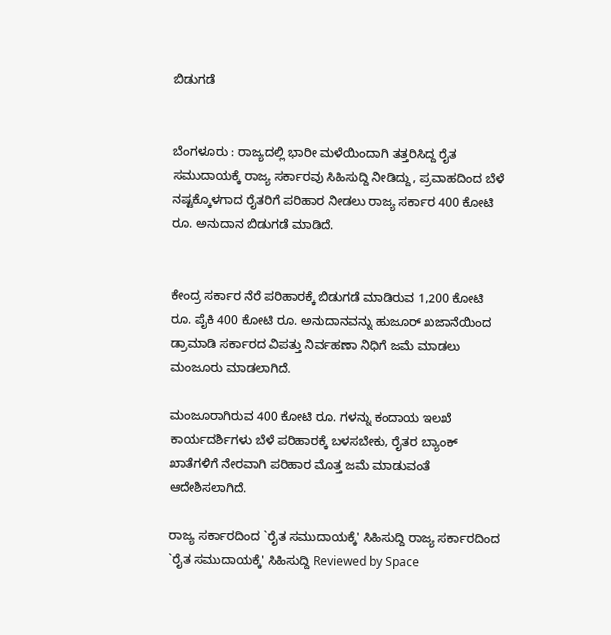ಬಿಡುಗಡೆ


ಬೆಂಗಳೂರು : ರಾಜ್ಯದಲ್ಲಿ ಭಾರೀ ಮಳೆಯಿಂದಾಗಿ ತತ್ತರಿಸಿದ್ದ ರೈತ ಸಮುದಾಯಕ್ಕೆ ರಾಜ್ಯ ಸರ್ಕಾರವು ಸಿಹಿಸುದ್ದಿ ನೀಡಿದ್ದು, ಪ್ರವಾಹದಿಂದ ಬೆಳೆ ನಷ್ಟಕ್ಕೊಳಗಾದ ರೈತರಿಗೆ ಪರಿಹಾರ ನೀಡಲು ರಾಜ್ಯ ಸರ್ಕಾರ 400 ಕೋಟಿ ರೂ. ಅನುದಾನ ಬಿಡುಗಡೆ ಮಾಡಿದೆ.


ಕೇಂದ್ರ ಸರ್ಕಾರ ನೆರೆ ಪರಿಹಾರಕ್ಕೆ ಬಿಡುಗಡೆ ಮಾಡಿರುವ 1,200 ಕೋಟಿ ರೂ. ಪೈಕಿ 400 ಕೋಟಿ ರೂ. ಅನುದಾನವನ್ನು ಹುಜೂರ್ ಖಜಾನೆಯಿಂದ ಡ್ರಾಮಾಡಿ ಸರ್ಕಾರದ ವಿಪತ್ತು ನಿರ್ವಹಣಾ ನಿಧಿಗೆ ಜಮೆ ಮಾಡಲು ಮಂಜೂರು ಮಾಡಲಾಗಿದೆ.

ಮಂಜೂರಾಗಿರುವ 400 ಕೋಟಿ ರೂ. ಗಳನ್ನು ಕಂದಾಯ ಇಲಖೆ ಕಾರ್ಯದರ್ಶಿಗಳು ಬೆಳೆ ಪರಿಹಾರಕ್ಕೆ ಬಳಸಬೇಕು, ರೈತರ ಬ್ಯಾಂಕ್ ಖಾತೆಗಳಿಗೆ ನೇರವಾಗಿ ಪರಿಹಾರ ಮೊತ್ತ ಜಮೆ ಮಾಡುವಂತೆ ಆದೇಶಿಸಲಾಗಿದೆ.

ರಾಜ್ಯ ಸರ್ಕಾರದಿಂದ `ರೈತ ಸಮುದಾಯಕ್ಕೆ' ಸಿಹಿಸುದ್ದಿ ರಾಜ್ಯ ಸರ್ಕಾರದಿಂದ `ರೈತ ಸಮುದಾಯಕ್ಕೆ' ಸಿಹಿಸುದ್ದಿ Reviewed by Space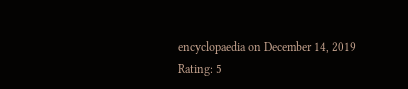encyclopaedia on December 14, 2019 Rating: 5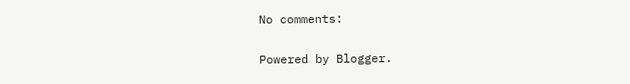No comments:

Powered by Blogger.